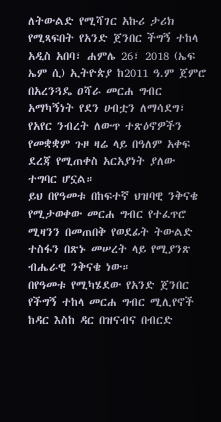ለትውልድ የሚሻገር አኩሪ ታሪክ የሚጻፍበት የአንድ ጀንበር ችግኝ ተከላ
አዲስ አበባ፣ ሐምሌ 26፣ 2018 (ኤፍ ኤም ሲ) ኢትዮጵያ ከ2011 ዓ.ም ጀምሮ በአረንጓዴ ዐሻራ መርሐ ግብር አማካኝነት የደን ሀብቷን ለማሳደግ፣ የአየር ንብረት ለውጥ ተጽዕኖዎችን የመቋቋም ጉዞ ዛሬ ላይ በዓለም አቀፍ ደረጃ የሚጠቀስ አርአያነት ያለው ተግባር ሆኗል።
ይህ በየዓመቱ በከፍተኛ ህዝባዊ ንቅናቄ የሚታወቀው መርሐ ግብር የተፈጥሮ ሚዛንን በመጠበቅ የወደፊት ትውልድ ተስፋን በጽኑ መሠረት ላይ የሚያንጽ ብሔራዊ ንቅናቄ ነው።
በየዓመቱ የሚካሄደው የአንድ ጀንበር የችግኝ ተከላ መርሐ ግብር ሚሊየኖች ከዳር እስከ ዳር በዝናብና በብርድ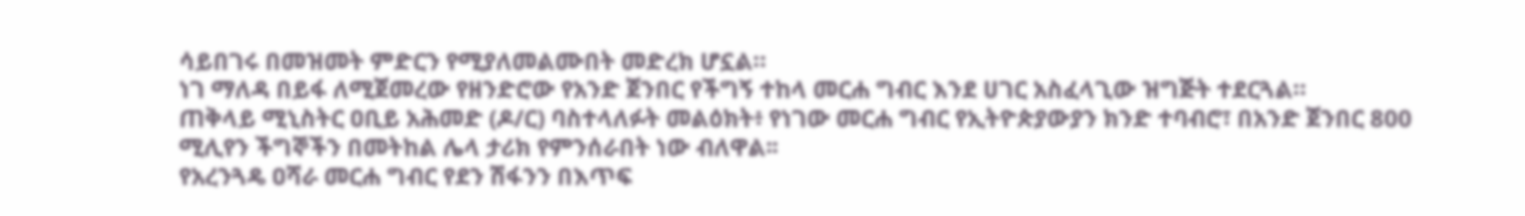ሳይበገሩ በመዝመት ምድርን የሚያለመልሙበት መድረክ ሆኗል።
ነገ ማለዳ በይፋ ለሚጀመረው የዘንድሮው የአንድ ጀንበር የችግኝ ተከላ መርሐ ግብር እንደ ሀገር አስፈላጊው ዝግጅት ተደርጓል።
ጠቅላይ ሚኒስትር ዐቢይ አሕመድ (ዶ/ር) ባስተላለፉት መልዕክት፥ የነገው መርሐ ግብር የኢትዮጵያውያን ክንድ ተባብሮ፣ በአንድ ጀንበር 800 ሚሊየን ችግኞችን በመትከል ሌላ ታሪክ የምንሰራበት ነው ብለዋል፡፡
የአረንጓዴ ዐሻራ መርሐ ግብር የደን ሽፋንን በእጥፍ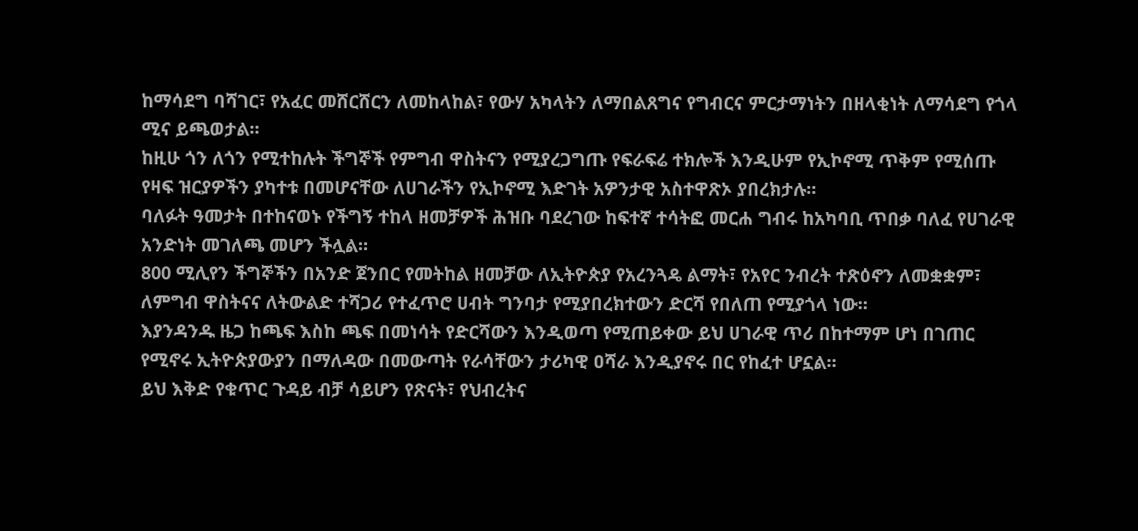ከማሳደግ ባሻገር፣ የአፈር መሸርሸርን ለመከላከል፣ የውሃ አካላትን ለማበልጸግና የግብርና ምርታማነትን በዘላቂነት ለማሳደግ የጎላ ሚና ይጫወታል።
ከዚሁ ጎን ለጎን የሚተከሉት ችግኞች የምግብ ዋስትናን የሚያረጋግጡ የፍራፍሬ ተክሎች እንዲሁም የኢኮኖሚ ጥቅም የሚሰጡ የዛፍ ዝርያዎችን ያካተቱ በመሆናቸው ለሀገራችን የኢኮኖሚ እድገት አዎንታዊ አስተዋጽኦ ያበረክታሉ።
ባለፉት ዓመታት በተከናወኑ የችግኝ ተከላ ዘመቻዎች ሕዝቡ ባደረገው ከፍተኛ ተሳትፎ መርሐ ግብሩ ከአካባቢ ጥበቃ ባለፈ የሀገራዊ አንድነት መገለጫ መሆን ችሏል።
800 ሚሊየን ችግኞችን በአንድ ጀንበር የመትከል ዘመቻው ለኢትዮጵያ የአረንጓዴ ልማት፣ የአየር ንብረት ተጽዕኖን ለመቋቋም፣ ለምግብ ዋስትናና ለትውልድ ተሻጋሪ የተፈጥሮ ሀብት ግንባታ የሚያበረክተውን ድርሻ የበለጠ የሚያጎላ ነው።
እያንዳንዱ ዜጋ ከጫፍ እስከ ጫፍ በመነሳት የድርሻውን እንዲወጣ የሚጠይቀው ይህ ሀገራዊ ጥሪ በከተማም ሆነ በገጠር የሚኖሩ ኢትዮጵያውያን በማለዳው በመውጣት የራሳቸውን ታሪካዊ ዐሻራ እንዲያኖሩ በር የከፈተ ሆኗል።
ይህ እቅድ የቁጥር ጉዳይ ብቻ ሳይሆን የጽናት፣ የህብረትና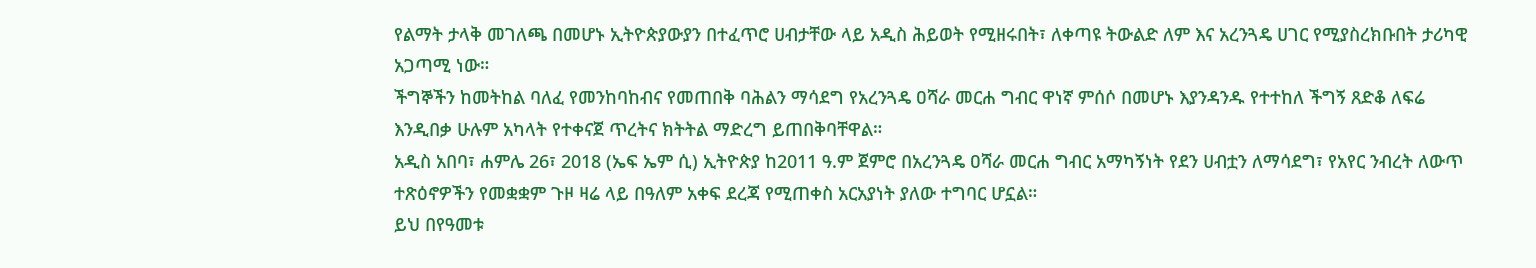የልማት ታላቅ መገለጫ በመሆኑ ኢትዮጵያውያን በተፈጥሮ ሀብታቸው ላይ አዲስ ሕይወት የሚዘሩበት፣ ለቀጣዩ ትውልድ ለም እና አረንጓዴ ሀገር የሚያስረክቡበት ታሪካዊ አጋጣሚ ነው።
ችግኞችን ከመትከል ባለፈ የመንከባከብና የመጠበቅ ባሕልን ማሳደግ የአረንጓዴ ዐሻራ መርሐ ግብር ዋነኛ ምሰሶ በመሆኑ እያንዳንዱ የተተከለ ችግኝ ጸድቆ ለፍሬ እንዲበቃ ሁሉም አካላት የተቀናጀ ጥረትና ክትትል ማድረግ ይጠበቅባቸዋል።
አዲስ አበባ፣ ሐምሌ 26፣ 2018 (ኤፍ ኤም ሲ) ኢትዮጵያ ከ2011 ዓ.ም ጀምሮ በአረንጓዴ ዐሻራ መርሐ ግብር አማካኝነት የደን ሀብቷን ለማሳደግ፣ የአየር ንብረት ለውጥ ተጽዕኖዎችን የመቋቋም ጉዞ ዛሬ ላይ በዓለም አቀፍ ደረጃ የሚጠቀስ አርአያነት ያለው ተግባር ሆኗል።
ይህ በየዓመቱ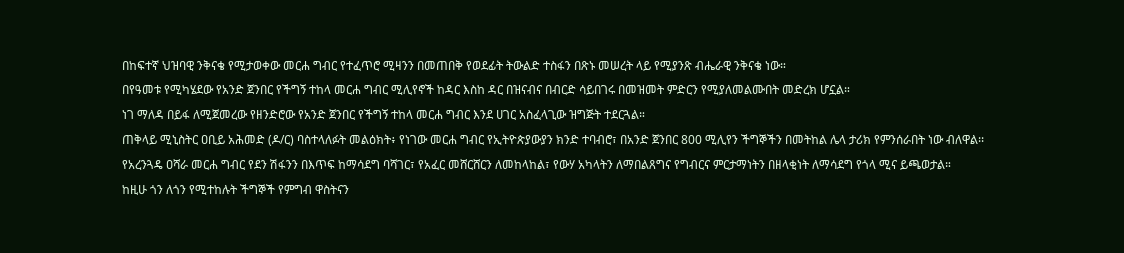በከፍተኛ ህዝባዊ ንቅናቄ የሚታወቀው መርሐ ግብር የተፈጥሮ ሚዛንን በመጠበቅ የወደፊት ትውልድ ተስፋን በጽኑ መሠረት ላይ የሚያንጽ ብሔራዊ ንቅናቄ ነው።
በየዓመቱ የሚካሄደው የአንድ ጀንበር የችግኝ ተከላ መርሐ ግብር ሚሊየኖች ከዳር እስከ ዳር በዝናብና በብርድ ሳይበገሩ በመዝመት ምድርን የሚያለመልሙበት መድረክ ሆኗል።
ነገ ማለዳ በይፋ ለሚጀመረው የዘንድሮው የአንድ ጀንበር የችግኝ ተከላ መርሐ ግብር እንደ ሀገር አስፈላጊው ዝግጅት ተደርጓል።
ጠቅላይ ሚኒስትር ዐቢይ አሕመድ (ዶ/ር) ባስተላለፉት መልዕክት፥ የነገው መርሐ ግብር የኢትዮጵያውያን ክንድ ተባብሮ፣ በአንድ ጀንበር 800 ሚሊየን ችግኞችን በመትከል ሌላ ታሪክ የምንሰራበት ነው ብለዋል፡፡
የአረንጓዴ ዐሻራ መርሐ ግብር የደን ሽፋንን በእጥፍ ከማሳደግ ባሻገር፣ የአፈር መሸርሸርን ለመከላከል፣ የውሃ አካላትን ለማበልጸግና የግብርና ምርታማነትን በዘላቂነት ለማሳደግ የጎላ ሚና ይጫወታል።
ከዚሁ ጎን ለጎን የሚተከሉት ችግኞች የምግብ ዋስትናን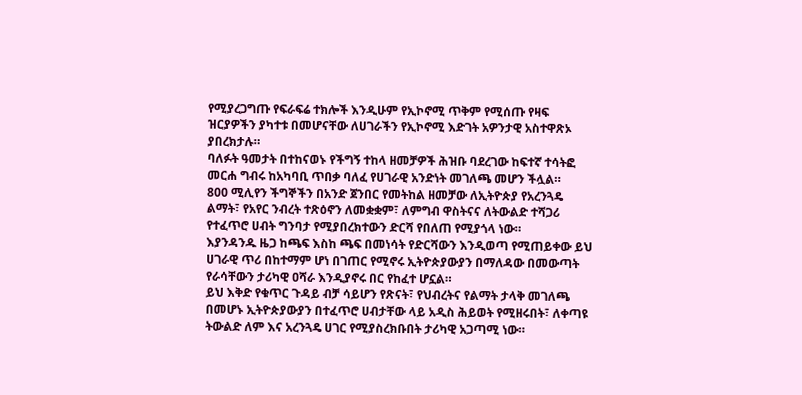የሚያረጋግጡ የፍራፍሬ ተክሎች እንዲሁም የኢኮኖሚ ጥቅም የሚሰጡ የዛፍ ዝርያዎችን ያካተቱ በመሆናቸው ለሀገራችን የኢኮኖሚ እድገት አዎንታዊ አስተዋጽኦ ያበረክታሉ።
ባለፉት ዓመታት በተከናወኑ የችግኝ ተከላ ዘመቻዎች ሕዝቡ ባደረገው ከፍተኛ ተሳትፎ መርሐ ግብሩ ከአካባቢ ጥበቃ ባለፈ የሀገራዊ አንድነት መገለጫ መሆን ችሏል።
800 ሚሊየን ችግኞችን በአንድ ጀንበር የመትከል ዘመቻው ለኢትዮጵያ የአረንጓዴ ልማት፣ የአየር ንብረት ተጽዕኖን ለመቋቋም፣ ለምግብ ዋስትናና ለትውልድ ተሻጋሪ የተፈጥሮ ሀብት ግንባታ የሚያበረክተውን ድርሻ የበለጠ የሚያጎላ ነው።
እያንዳንዱ ዜጋ ከጫፍ እስከ ጫፍ በመነሳት የድርሻውን እንዲወጣ የሚጠይቀው ይህ ሀገራዊ ጥሪ በከተማም ሆነ በገጠር የሚኖሩ ኢትዮጵያውያን በማለዳው በመውጣት የራሳቸውን ታሪካዊ ዐሻራ እንዲያኖሩ በር የከፈተ ሆኗል።
ይህ እቅድ የቁጥር ጉዳይ ብቻ ሳይሆን የጽናት፣ የህብረትና የልማት ታላቅ መገለጫ በመሆኑ ኢትዮጵያውያን በተፈጥሮ ሀብታቸው ላይ አዲስ ሕይወት የሚዘሩበት፣ ለቀጣዩ ትውልድ ለም እና አረንጓዴ ሀገር የሚያስረክቡበት ታሪካዊ አጋጣሚ ነው።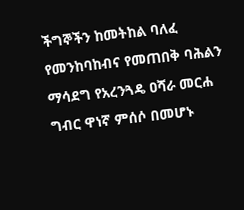ችግኞችን ከመትከል ባለፈ የመንከባከብና የመጠበቅ ባሕልን ማሳደግ የአረንጓዴ ዐሻራ መርሐ ግብር ዋነኛ ምሰሶ በመሆኑ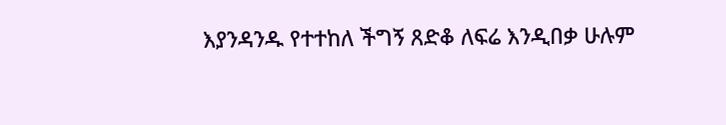እያንዳንዱ የተተከለ ችግኝ ጸድቆ ለፍሬ እንዲበቃ ሁሉም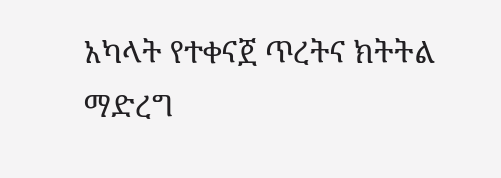አካላት የተቀናጀ ጥረትና ክትትል ማድረግ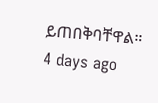ይጠበቅባቸዋል።
4 days ago